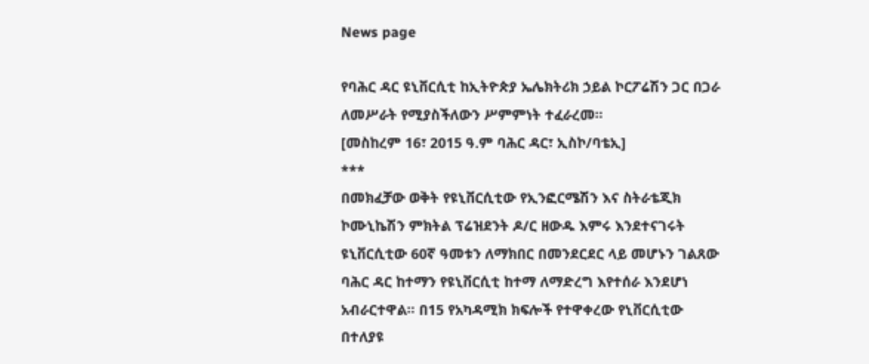News page

የባሕር ዳር ዩኒቨርሲቲ ከኢትዮጵያ ኤሌክትሪክ ኃይል ኮርፖሬሽን ጋር በጋራ ለመሥራት የሚያስችለውን ሥምምነት ተፈራረመ።
[መስከረም 16፣ 2015 ዓ.ም ባሕር ዳር፣ ኢስኮ/ባቴኢ]
***
በመክፈቻው ወቅት የዩኒቨርሲቲው የኢንፎርሜሽን እና ስትራቴጂክ ኮሙኒኬሽን ምክትል ፕሬዝደንት ዶ/ር ዘውዱ እምሩ እንደተናገሩት ዩኒቨርሲቲው 60ኛ ዓመቱን ለማክበር በመንደርደር ላይ መሆኑን ገልጸው ባሕር ዳር ከተማን የዩኒቨርሲቲ ከተማ ለማድረግ እየተሰራ እንደሆነ አብራርተዋል። በ15 የአካዳሚክ ክፍሎች የተዋቀረው የኒቨርሲቲው በተለያዩ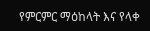የምርምር ማዕከላት እና የላቀ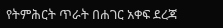የትምሕርት ጥራት በሐገር አቀፍ ደረጃ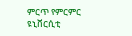ምርጥ የምርምር ዩኒቨርሲቲ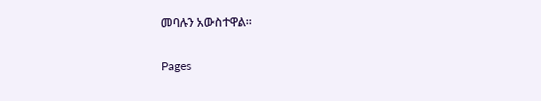መባሉን አውስተዋል።

Pages